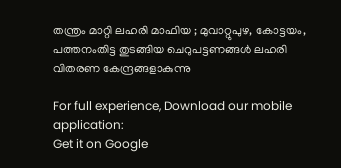തന്ത്രം മാറ്റി ലഹരി മാഫിയ ; മുവാറ്റുപുഴ, കോട്ടയം, പത്തനംതിട്ട തുടങ്ങിയ ചെറുപട്ടണങ്ങൾ ലഹരി വിതരണ കേന്ദ്രങ്ങളാകുന്നു

For full experience, Download our mobile application:
Get it on Google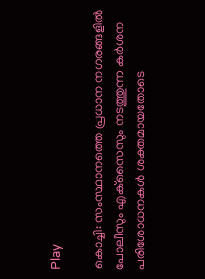Play

കൊച്ചി: സംസ്ഥാനത്തെ പ്രധാന നഗരങ്ങളില്‍ പോലീസും എക്‌സൈസും നടത്തുന്ന കര്‍ശന പരിശോധനകള്‍ ശക്തമായതോടെ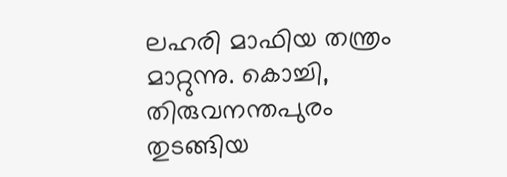ലഹരി മാഫിയ തന്ത്രം മാറ്റുന്നു. കൊച്ചി, തിരുവനന്തപുരം തുടങ്ങിയ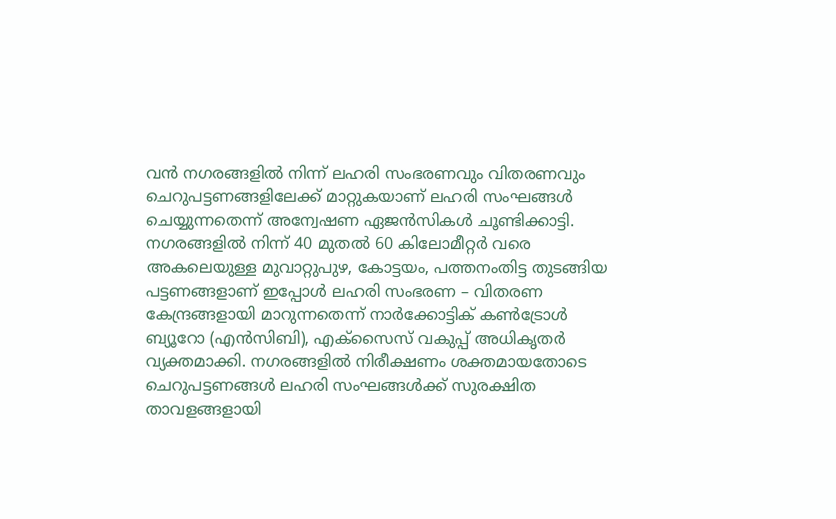വന്‍ നഗരങ്ങളില്‍ നിന്ന് ലഹരി സംഭരണവും വിതരണവും ചെറുപട്ടണങ്ങളിലേക്ക് മാറ്റുകയാണ് ലഹരി സംഘങ്ങള്‍ ചെയ്യുന്നതെന്ന് അന്വേഷണ ഏജന്‍സികള്‍ ചൂണ്ടിക്കാട്ടി. നഗരങ്ങളില്‍ നിന്ന് 40 മുതല്‍ 60 കിലോമീറ്റര്‍ വരെ അകലെയുള്ള മുവാറ്റുപുഴ, കോട്ടയം, പത്തനംതിട്ട തുടങ്ങിയ പട്ടണങ്ങളാണ് ഇപ്പോള്‍ ലഹരി സംഭരണ – വിതരണ കേന്ദ്രങ്ങളായി മാറുന്നതെന്ന് നാര്‍ക്കോട്ടിക് കണ്‍ട്രോള്‍ ബ്യൂറോ (എന്‍സിബി), എക്‌സൈസ് വകുപ്പ് അധികൃതര്‍ വ്യക്തമാക്കി. നഗരങ്ങളില്‍ നിരീക്ഷണം ശക്തമായതോടെ ചെറുപട്ടണങ്ങള്‍ ലഹരി സംഘങ്ങള്‍ക്ക് സുരക്ഷിത താവളങ്ങളായി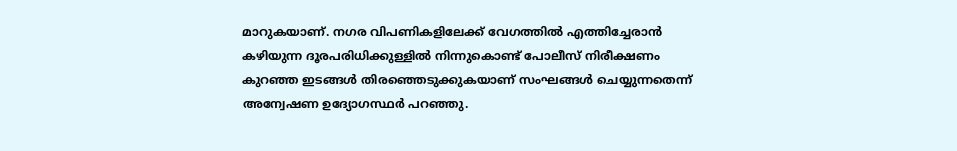മാറുകയാണ്. നഗര വിപണികളിലേക്ക് വേഗത്തില്‍ എത്തിച്ചേരാന്‍ കഴിയുന്ന ദൂരപരിധിക്കുള്ളില്‍ നിന്നുകൊണ്ട് പോലീസ് നിരീക്ഷണം കുറഞ്ഞ ഇടങ്ങള്‍ തിരഞ്ഞെടുക്കുകയാണ് സംഘങ്ങള്‍ ചെയ്യുന്നതെന്ന് അന്വേഷണ ഉദ്യോഗസ്ഥര്‍ പറഞ്ഞു.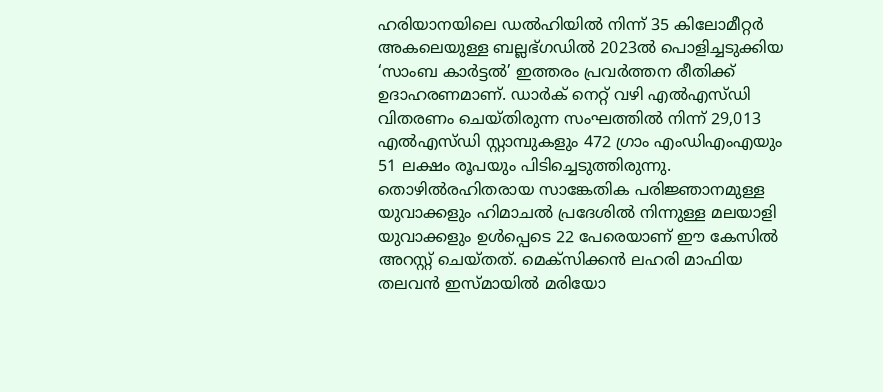ഹരിയാനയിലെ ഡല്‍ഹിയില്‍ നിന്ന് 35 കിലോമീറ്റര്‍ അകലെയുള്ള ബല്ലഭ്ഗഡില്‍ 2023ല്‍ പൊളിച്ചടുക്കിയ ‘സാംബ കാര്‍ട്ടല്‍’ ഇത്തരം പ്രവര്‍ത്തന രീതിക്ക് ഉദാഹരണമാണ്. ഡാര്‍ക് നെറ്റ് വഴി എല്‍എസ്ഡി വിതരണം ചെയ്തിരുന്ന സംഘത്തില്‍ നിന്ന് 29,013 എല്‍എസ്ഡി സ്റ്റാമ്പുകളും 472 ഗ്രാം എംഡിഎംഎയും 51 ലക്ഷം രൂപയും പിടിച്ചെടുത്തിരുന്നു. തൊഴില്‍രഹിതരായ സാങ്കേതിക പരിജ്ഞാനമുള്ള യുവാക്കളും ഹിമാചല്‍ പ്രദേശില്‍ നിന്നുള്ള മലയാളി യുവാക്കളും ഉള്‍പ്പെടെ 22 പേരെയാണ് ഈ കേസില്‍ അറസ്റ്റ് ചെയ്തത്. മെക്‌സിക്കന്‍ ലഹരി മാഫിയ തലവന്‍ ഇസ്മായില്‍ മരിയോ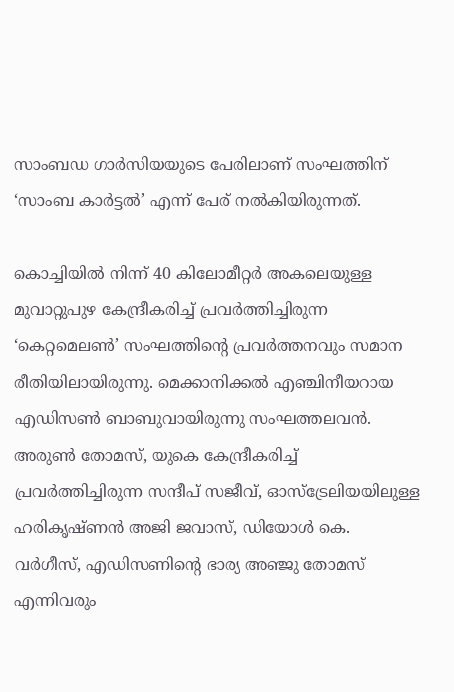സാംബഡ ഗാര്‍സിയയുടെ പേരിലാണ് സംഘത്തിന് ‘സാംബ കാര്‍ട്ടല്‍’ എന്ന് പേര് നല്‍കിയിരുന്നത്.

കൊച്ചിയില്‍ നിന്ന് 40 കിലോമീറ്റര്‍ അകലെയുള്ള മുവാറ്റുപുഴ കേന്ദ്രീകരിച്ച് പ്രവര്‍ത്തിച്ചിരുന്ന ‘കെറ്റമെലണ്‍’ സംഘത്തിന്റെ പ്രവര്‍ത്തനവും സമാന രീതിയിലായിരുന്നു. മെക്കാനിക്കല്‍ എഞ്ചിനീയറായ എഡിസണ്‍ ബാബുവായിരുന്നു സംഘത്തലവന്‍. അരുണ്‍ തോമസ്, യുകെ കേന്ദ്രീകരിച്ച് പ്രവര്‍ത്തിച്ചിരുന്ന സന്ദീപ് സജീവ്, ഓസ്‌ട്രേലിയയിലുള്ള ഹരികൃഷ്ണന്‍ അജി ജവാസ്, ഡിയോള്‍ കെ. വര്‍ഗീസ്, എഡിസണിന്റെ ഭാര്യ അഞ്ജു തോമസ് എന്നിവരും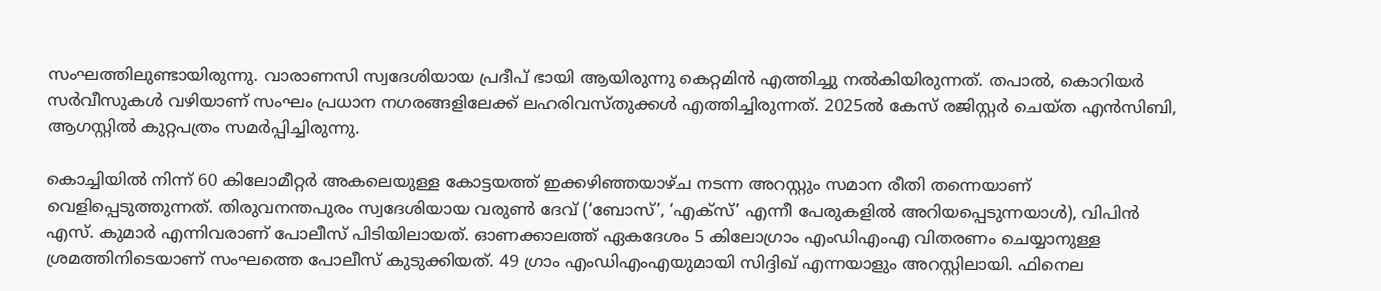സംഘത്തിലുണ്ടായിരുന്നു. വാരാണസി സ്വദേശിയായ പ്രദീപ് ഭായി ആയിരുന്നു കെറ്റമിന്‍ എത്തിച്ചു നല്‍കിയിരുന്നത്. തപാല്‍, കൊറിയര്‍ സര്‍വീസുകള്‍ വഴിയാണ് സംഘം പ്രധാന നഗരങ്ങളിലേക്ക് ലഹരിവസ്തുക്കള്‍ എത്തിച്ചിരുന്നത്. 2025ല്‍ കേസ് രജിസ്റ്റര്‍ ചെയ്ത എന്‍സിബി, ആഗസ്റ്റില്‍ കുറ്റപത്രം സമര്‍പ്പിച്ചിരുന്നു.

കൊച്ചിയില്‍ നിന്ന് 60 കിലോമീറ്റര്‍ അകലെയുള്ള കോട്ടയത്ത് ഇക്കഴിഞ്ഞയാഴ്ച നടന്ന അറസ്റ്റും സമാന രീതി തന്നെയാണ് വെളിപ്പെടുത്തുന്നത്. തിരുവനന്തപുരം സ്വദേശിയായ വരുണ്‍ ദേവ് (‘ബോസ്’, ‘എക്‌സ്’ എന്നീ പേരുകളില്‍ അറിയപ്പെടുന്നയാള്‍), വിപിന്‍ എസ്. കുമാര്‍ എന്നിവരാണ് പോലീസ് പിടിയിലായത്. ഓണക്കാലത്ത് ഏകദേശം 5 കിലോഗ്രാം എംഡിഎംഎ വിതരണം ചെയ്യാനുള്ള ശ്രമത്തിനിടെയാണ് സംഘത്തെ പോലീസ് കുടുക്കിയത്. 49 ഗ്രാം എംഡിഎംഎയുമായി സിദ്ദിഖ് എന്നയാളും അറസ്റ്റിലായി. ഫിനെല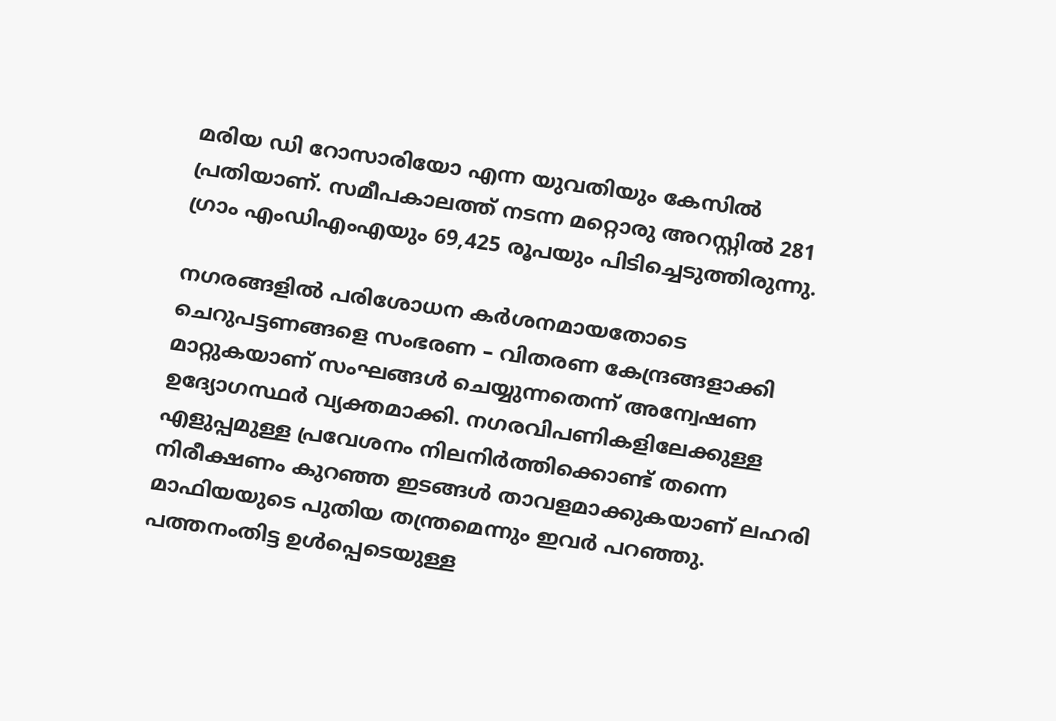മരിയ ഡി റോസാരിയോ എന്ന യുവതിയും കേസില്‍ പ്രതിയാണ്. സമീപകാലത്ത് നടന്ന മറ്റൊരു അറസ്റ്റില്‍ 281 ഗ്രാം എംഡിഎംഎയും 69,425 രൂപയും പിടിച്ചെടുത്തിരുന്നു.

നഗരങ്ങളില്‍ പരിശോധന കര്‍ശനമായതോടെ ചെറുപട്ടണങ്ങളെ സംഭരണ – വിതരണ കേന്ദ്രങ്ങളാക്കി മാറ്റുകയാണ് സംഘങ്ങള്‍ ചെയ്യുന്നതെന്ന് അന്വേഷണ ഉദ്യോഗസ്ഥര്‍ വ്യക്തമാക്കി. നഗരവിപണികളിലേക്കുള്ള എളുപ്പമുള്ള പ്രവേശനം നിലനിര്‍ത്തിക്കൊണ്ട് തന്നെ നിരീക്ഷണം കുറഞ്ഞ ഇടങ്ങള്‍ താവളമാക്കുകയാണ് ലഹരി മാഫിയയുടെ പുതിയ തന്ത്രമെന്നും ഇവര്‍ പറഞ്ഞു. പത്തനംതിട്ട ഉള്‍പ്പെടെയുള്ള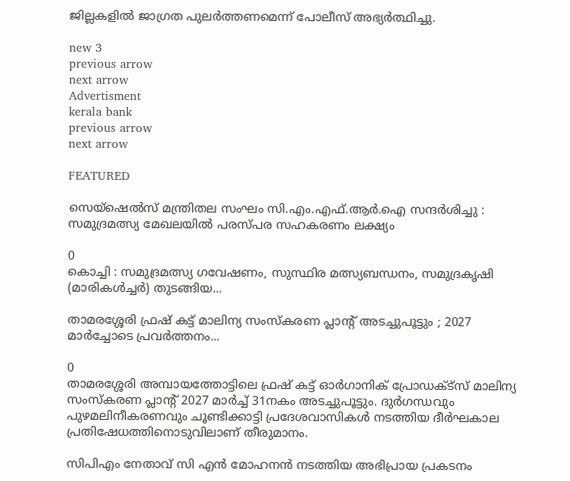ജില്ലകളില്‍ ജാഗ്രത പുലര്‍ത്തണമെന്ന് പോലീസ് അഭ്യര്‍ത്ഥിച്ചു.

new 3
previous arrow
next arrow
Advertisment
kerala bank
previous arrow
next arrow

FEATURED

സെയ്‌ഷെൽസ് മന്ത്രിതല സംഘം സി.എം.എഫ്.ആർ.ഐ സന്ദര്‍ശിച്ചു : സമുദ്രമത്സ്യ മേഖലയിൽ പരസ്പര സഹകരണം ലക്ഷ്യം

0
കൊച്ചി : സമുദ്രമത്സ്യ ഗവേഷണം, സുസ്ഥിര മത്സ്യബന്ധനം, സമുദ്രകൃഷി (മാരികൾച്ചർ) തുടങ്ങിയ...

താമരശ്ശേരി ഫ്രഷ് കട്ട് മാലിന്യ സംസ്കരണ പ്ലാന്റ് അടച്ചുപൂട്ടും ; 2027 മാര്‍ച്ചോടെ പ്രവര്‍ത്തനം...

0
താമരശ്ശേരി അമ്പായത്തോട്ടിലെ ഫ്രഷ് കട്ട് ഓർഗാനിക് പ്രോഡക്ട്സ് മാലിന്യ സംസ്കരണ പ്ലാന്‍റ് 2027 മാര്‍ച്ച് 31നകം അടച്ചുപൂട്ടും. ദുർഗന്ധവും പുഴമലിനീകരണവും ചൂണ്ടിക്കാട്ടി പ്രദേശവാസികൾ നടത്തിയ ദീർഘകാല പ്രതിഷേധത്തിനൊടുവിലാണ് തീരുമാനം.

സിപിഎം നേതാവ് സി എൻ മോഹനൻ നടത്തിയ അഭിപ്രായ പ്രകടനം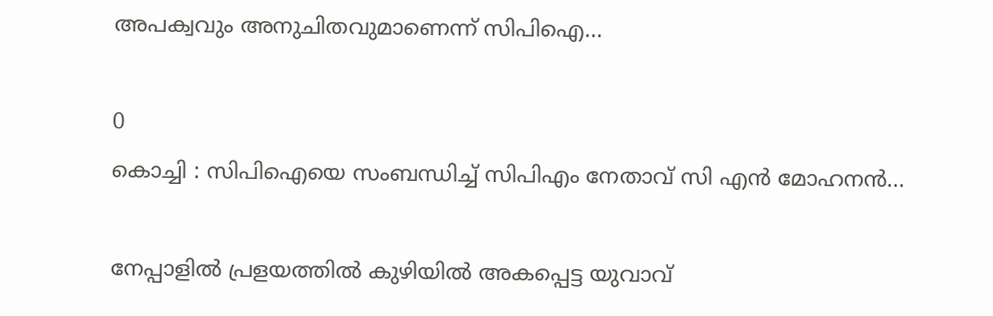അപക്വവും അനുചിതവുമാണെന്ന് സിപിഐ...

0
കൊച്ചി : സിപിഐയെ സംബന്ധിച്ച് സിപിഎം നേതാവ് സി എൻ മോഹനൻ...

നേപ്പാളിൽ പ്രളയത്തിൽ കുഴിയിൽ അകപ്പെട്ട യുവാവ്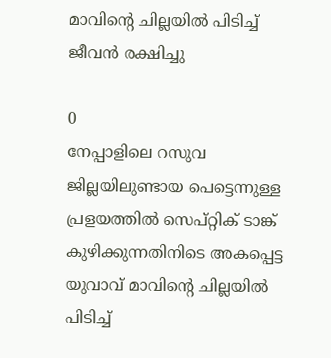മാവിന്റെ ചില്ലയിൽ പിടിച്ച് ജീവൻ രക്ഷിച്ചു

0
നേപ്പാളിലെ റസുവ ജില്ലയിലുണ്ടായ പെട്ടെന്നുള്ള പ്രളയത്തിൽ സെപ്റ്റിക് ടാങ്ക് കുഴിക്കുന്നതിനിടെ അകപ്പെട്ട യുവാവ് മാവിന്റെ ചില്ലയിൽ പിടിച്ച്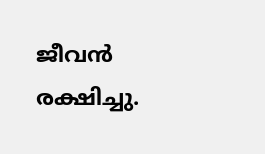ജീവൻ രക്ഷിച്ചു.